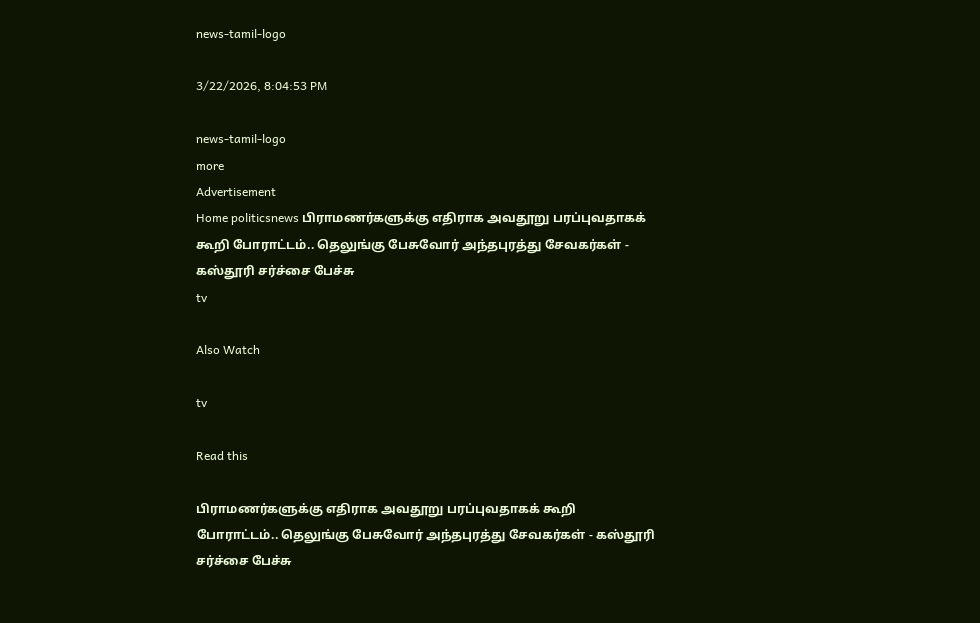news-tamil-logo

3/22/2026, 8:04:53 PM

news-tamil-logo
more
Advertisement
Home politicsnews பிராமணர்களுக்கு எதிராக அவதூறு பரப்புவதாகக் கூறி போராட்டம்.. தெலுங்கு பேசுவோர் அந்தபுரத்து சேவகர்கள் - கஸ்தூரி சர்ச்சை பேச்சு
tv

Also Watch

tv

Read this

பிராமணர்களுக்கு எதிராக அவதூறு பரப்புவதாகக் கூறி போராட்டம்.. தெலுங்கு பேசுவோர் அந்தபுரத்து சேவகர்கள் - கஸ்தூரி சர்ச்சை பேச்சு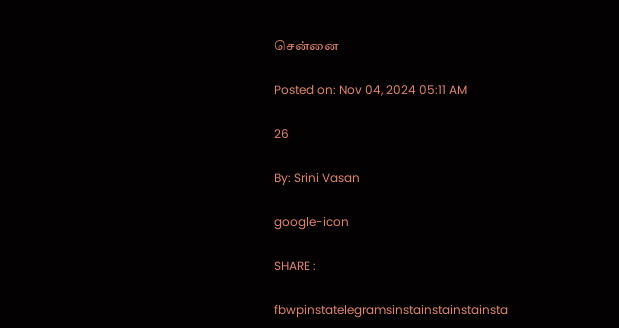சென்னை

Posted on: Nov 04, 2024 05:11 AM

26

By: Srini Vasan

google-icon

SHARE :

fbwpinstatelegramsinstainstainstainsta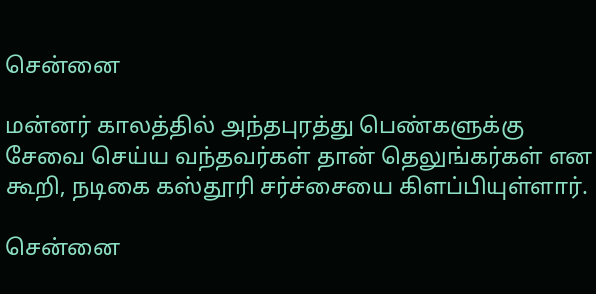சென்னை

மன்னர் காலத்தில் அந்தபுரத்து பெண்களுக்கு சேவை செய்ய வந்தவர்கள் தான் தெலுங்கர்கள் என கூறி, நடிகை கஸ்தூரி சர்ச்சையை கிளப்பியுள்ளார்.

சென்னை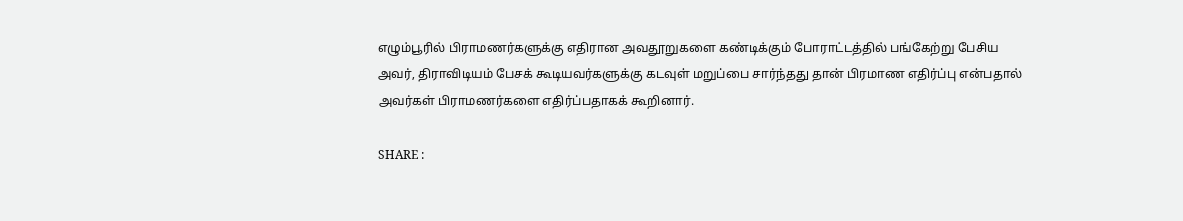எழும்பூரில் பிராமணர்களுக்கு எதிரான அவதூறுகளை கண்டிக்கும் போராட்டத்தில் பங்கேற்று பேசிய அவர், திராவிடியம் பேசக் கூடியவர்களுக்கு கடவுள் மறுப்பை சார்ந்தது தான் பிரமாண எதிர்ப்பு என்பதால் அவர்கள் பிராமணர்களை எதிர்ப்பதாகக் கூறினார்.

SHARE :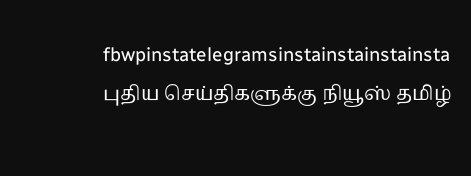fbwpinstatelegramsinstainstainstainsta
புதிய செய்திகளுக்கு நியூஸ் தமிழ்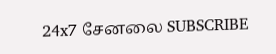24x7 சேனலை SUBSCRIBE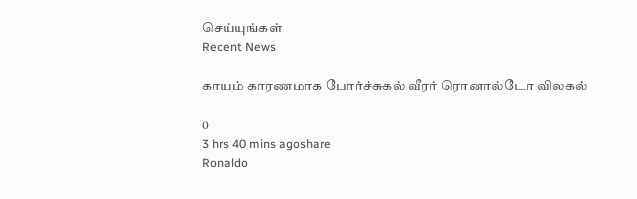செய்யுங்கள்
Recent News

காயம் காரணமாக போர்ச்சுகல் வீரர் ரொனால்டோ விலகல்

0
3 hrs 40 mins agoshare
Ronaldo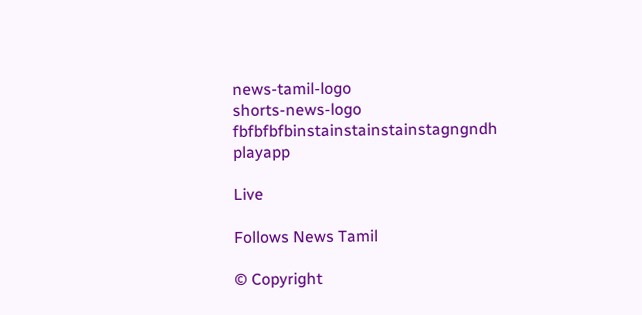news-tamil-logo
shorts-news-logo
fbfbfbfbinstainstainstainstagngndh
playapp

Live

Follows News Tamil

© Copyright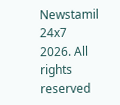Newstamil 24x7 2026. All rights reserved